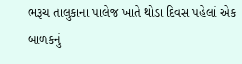ભરૂચ તાલુકાના પાલેજ ખાતે થોડા દિવસ પહેલાં એક બાળકનું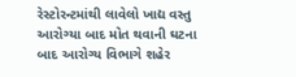રેસ્ટોરન્ટમાંથી લાવેલો ખાદ્ય વસ્તુ આરોગ્યા બાદ મોત થવાની ઘટના બાદ આરોગ્ય વિભાગે શહેર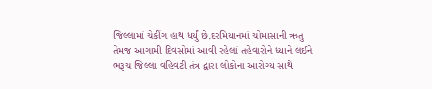જિલ્લામાં ચેકીંગ હાથ ધર્યું છે.દરમિયાનમાં ચોમાસાની ઋતુ તેમજ આગામી દિવસોમાં આવી રહેલાં તહેવારોને ધ્યાને લઈને ભરૂચ જિલ્લા વહિવટી તંત્ર દ્વારા લોકોના આરોગ્ય સાથે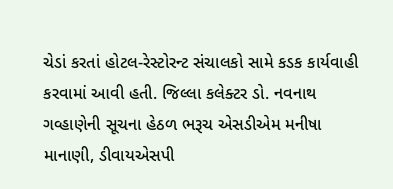ચેડાં કરતાં હોટલ-રેસ્ટોરન્ટ સંચાલકો સામે કડક કાર્યવાહી કરવામાં આવી હતી. જિલ્લા કલેક્ટર ડો. નવનાથ ગવ્હાણેની સૂચના હેઠળ ભરૂચ એસડીએમ મનીષા માનાણી, ડીવાયએસપી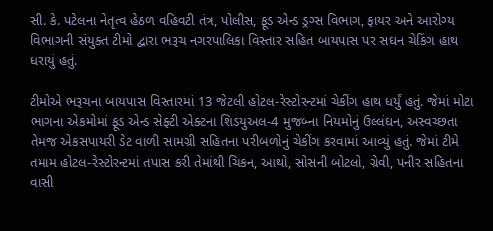સી. કે. પટેલના નેતૃત્વ હેઠળ વહિવટી તંત્ર, પોલીસ, ફૂડ એન્ડ ડ્રગ્સ વિભાગ, ફાયર અને આરોગ્ય વિભાગની સંયુક્ત ટીમો દ્વારા ભરૂચ નગરપાલિકા વિસ્તાર સહિત બાયપાસ પર સઘન ચેકિંગ હાથ ધરાયું હતું.

ટીમોએ ભરૂચના બાયપાસ વિસ્તારમાં 13 જેટલી હોટલ-રેસ્ટોરન્ટમાં ચેકીંગ હાથ ધર્યું હતું. જેમાં મોટા ભાગના એકમોમાં ફૂડ એન્ડ સેફ્ટી એક્ટના શિડયુઅલ-4 મુજબ્ના નિયમોનું ઉલ્લંઘન, અસ્વચ્છતા તેમજ એકસપાયરી ડેટ વાળી સામગ્રી સહિતના પરીબળોનું ચેકીંગ કરવામાં આવ્યું હતું. જેમાં ટીમે તમામ હોટલ-રેસ્ટોરન્ટમાં તપાસ કરી તેમાંથી ચિકન, આથો, સોસની બોટલો, ગ્રેવી, પનીર સહિતના વાસી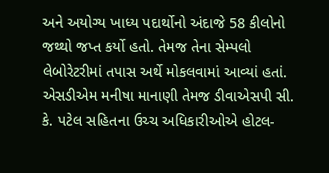અને અયોગ્ય ખાધ્ય પદાર્થોનો અંદાજે 58 કીલોનો જથ્થો જપ્ત કર્યો હતો. તેમજ તેના સેમ્પલો લેબોરેટરીમાં તપાસ અર્થે મોકલવામાં આવ્યાં હતાં. એસડીએમ મનીષા માનાણી તેમજ ડીવાએસપી સી. કે. પટેલ સહિતના ઉચ્ચ અધિકારીઓએ હોટલ-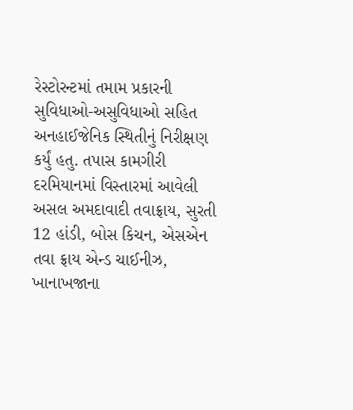રેસ્ટોરન્ટમાં તમામ પ્રકારની સુવિધાઓ-અસુવિધાઓ સહિત અનહાઈજેનિક સ્થિતીનું નિરીક્ષણ કર્યું હતુ. તપાસ કામગીરી દરમિયાનમાં વિસ્તારમાં આવેલી અસલ અમદાવાદી તવાફ્રાય, સુરતી 12 હાંડી, બોસ કિચન, એસએન તવા ફ્રાય એન્ડ ચાઈનીઝ, ખાનાખજાના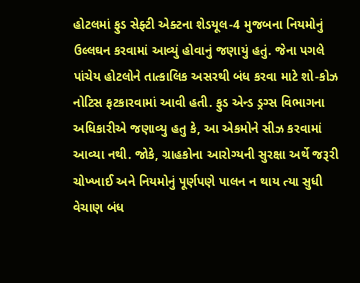હોટલમાં ફુડ સેફ્ટી એક્ટના શેડયૂલ-4 મુજબના નિયમોનું ઉલ્લઘન કરવામાં આવ્યું હોવાનું જણાયું હતું. જેના પગલે પાંચેય હોટલોને તાત્કાલિક અસરથી બંધ કરવા માટે શો-કોઝ નોટિસ ફટકારવામાં આવી હતી. ફુડ એન્ડ ડ્રગ્સ વિભાગના અધિકારીએ જણાવ્યુ હતુ કે, આ એકમોને સીઝ કરવામાં આવ્યા નથી. જોકે, ગ્રાહકોના આરોગ્યની સુરક્ષા અર્થે જરૂરી ચોખ્ખાઈ અને નિયમોનું પૂર્ણપણે પાલન ન થાય ત્યા સુધી વેચાણ બંધ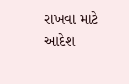રાખવા માટે આદેશ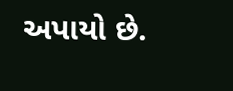અપાયો છે.